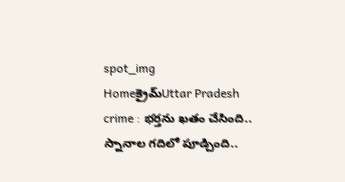spot_img
Homeక్రైమ్‌Uttar Pradesh crime : భర్తను ఖతం చేసింది.. స్నానాల గదిలో పూడ్చింది..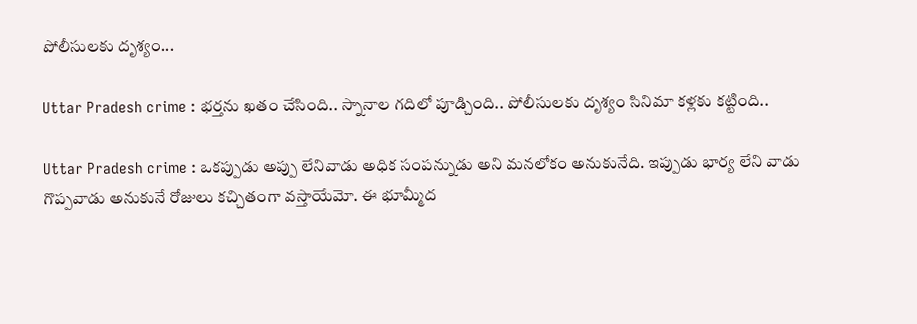పోలీసులకు దృశ్యం...

Uttar Pradesh crime : భర్తను ఖతం చేసింది.. స్నానాల గదిలో పూడ్చింది.. పోలీసులకు దృశ్యం సినిమా కళ్లకు కట్టింది..

Uttar Pradesh crime : ఒకప్పుడు అప్పు లేనివాడు అధిక సంపన్నుడు అని మనలోకం అనుకునేది. ఇప్పుడు భార్య లేని వాడు గొప్పవాడు అనుకునే రోజులు కచ్చితంగా వస్తాయేమో. ఈ భూమ్మీద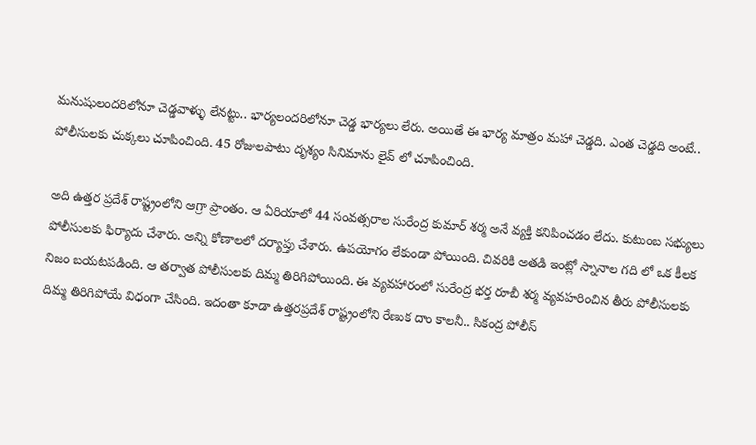మనుషులందరిలోనూ చెడ్డవాళ్ళు లేనట్టు.. భార్యలందరిలోనూ చెడ్డ భార్యలు లేరు. అయితే ఈ భార్య మాత్రం మహా చెడ్డది. ఎంత చెడ్డది అంటే.. పోలీసులకు చుక్కలు చూపించింది. 45 రోజులపాటు దృశ్యం సినిమాను లైవ్ లో చూపించింది.

అది ఉత్తర ప్రదేశ్ రాష్ట్రంలోని ఆగ్రా ప్రాంతం. ఆ ఏరియాలో 44 సంవత్సరాల సురేంద్ర కుమార్ శర్మ అనే వ్యక్తి కనిపించడం లేదు. కుటుంబ సభ్యులు పోలీసులకు ఫిర్యాదు చేశారు. అన్ని కోణాలలో దర్యాప్తు చేశారు. ఉపయోగం లేకుండా పోయింది. చివరికి అతడి ఇంట్లో స్నానాల గది లో ఒక కీలక నిజం బయటపడింది. ఆ తర్వాత పోలీసులకు దిమ్మ తిరిగిపోయింది. ఈ వ్యవహారంలో సురేంద్ర భర్త రూబీ శర్మ వ్యవహరించిన తీరు పోలీసులకు దిమ్మ తిరిగిపోయే విధంగా చేసింది. ఇదంతా కూడా ఉత్తరప్రదేశ్ రాష్ట్రంలోని రేణుక దాం కాలనీ.. సికంద్ర పోలీస్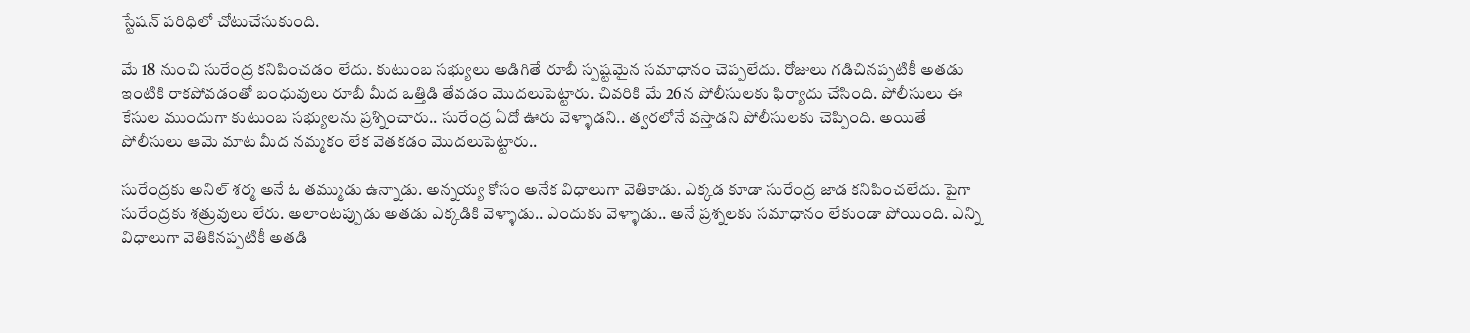స్టేషన్ పరిధిలో చోటుచేసుకుంది.

మే 18 నుంచి సురేంద్ర కనిపించడం లేదు. కుటుంబ సభ్యులు అడిగితే రూబీ స్పష్టమైన సమాధానం చెప్పలేదు. రోజులు గడిచినప్పటికీ అతడు ఇంటికి రాకపోవడంతో బంధువులు రూబీ మీద ఒత్తిడి తేవడం మొదలుపెట్టారు. చివరికి మే 26న పోలీసులకు ఫిర్యాదు చేసింది. పోలీసులు ఈ కేసుల ముందుగా కుటుంబ సభ్యులను ప్రశ్నించారు.. సురేంద్ర ఏదో ఊరు వెళ్ళాడని.. త్వరలోనే వస్తాడని పోలీసులకు చెప్పింది. అయితే పోలీసులు ఆమె మాట మీద నమ్మకం లేక వెతకడం మొదలుపెట్టారు..

సురేంద్రకు అనిల్ శర్మ అనే ఓ తమ్ముడు ఉన్నాడు. అన్నయ్య కోసం అనేక విధాలుగా వెతికాడు. ఎక్కడ కూడా సురేంద్ర జాడ కనిపించలేదు. పైగా సురేంద్రకు శత్రువులు లేరు. అలాంటప్పుడు అతడు ఎక్కడికి వెళ్ళాడు.. ఎందుకు వెళ్ళాడు.. అనే ప్రశ్నలకు సమాధానం లేకుండా పోయింది. ఎన్ని విధాలుగా వెతికినప్పటికీ అతడి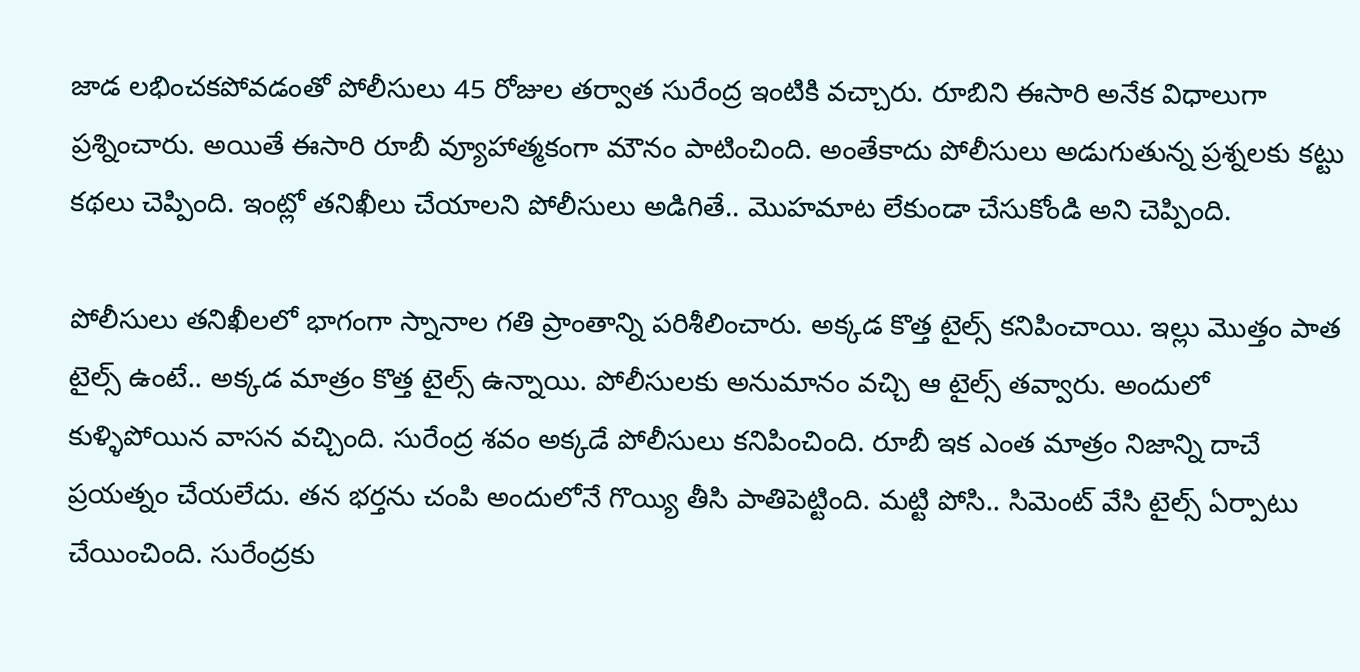జాడ లభించకపోవడంతో పోలీసులు 45 రోజుల తర్వాత సురేంద్ర ఇంటికి వచ్చారు. రూబిని ఈసారి అనేక విధాలుగా ప్రశ్నించారు. అయితే ఈసారి రూబీ వ్యూహాత్మకంగా మౌనం పాటించింది. అంతేకాదు పోలీసులు అడుగుతున్న ప్రశ్నలకు కట్టు కథలు చెప్పింది. ఇంట్లో తనిఖీలు చేయాలని పోలీసులు అడిగితే.. మొహమాట లేకుండా చేసుకోండి అని చెప్పింది.

పోలీసులు తనిఖీలలో భాగంగా స్నానాల గతి ప్రాంతాన్ని పరిశీలించారు. అక్కడ కొత్త టైల్స్ కనిపించాయి. ఇల్లు మొత్తం పాత టైల్స్ ఉంటే.. అక్కడ మాత్రం కొత్త టైల్స్ ఉన్నాయి. పోలీసులకు అనుమానం వచ్చి ఆ టైల్స్ తవ్వారు. అందులో కుళ్ళిపోయిన వాసన వచ్చింది. సురేంద్ర శవం అక్కడే పోలీసులు కనిపించింది. రూబీ ఇక ఎంత మాత్రం నిజాన్ని దాచే ప్రయత్నం చేయలేదు. తన భర్తను చంపి అందులోనే గొయ్యి తీసి పాతిపెట్టింది. మట్టి పోసి.. సిమెంట్ వేసి టైల్స్ ఏర్పాటు చేయించింది. సురేంద్రకు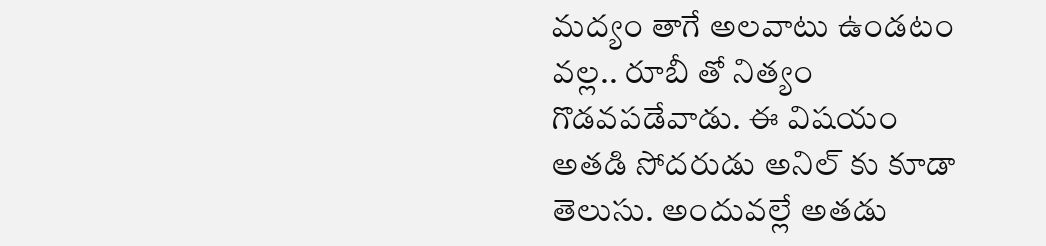మద్యం తాగే అలవాటు ఉండటం వల్ల.. రూబీ తో నిత్యం గొడవపడేవాడు. ఈ విషయం అతడి సోదరుడు అనిల్ కు కూడా తెలుసు. అందువల్లే అతడు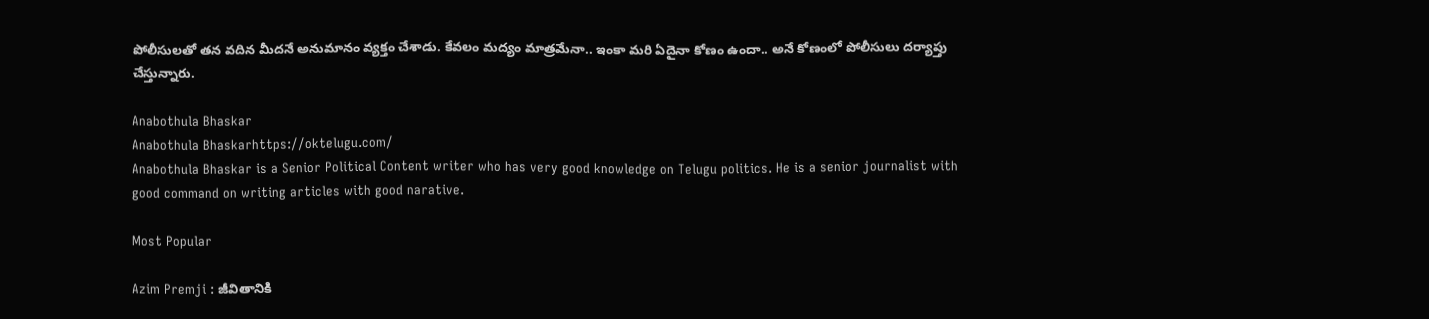పోలీసులతో తన వదిన మీదనే అనుమానం వ్యక్తం చేశాడు. కేవలం మద్యం మాత్రమేనా.. ఇంకా మరి ఏదైనా కోణం ఉందా.. అనే కోణంలో పోలీసులు దర్యాప్తు చేస్తున్నారు.

Anabothula Bhaskar
Anabothula Bhaskarhttps://oktelugu.com/
Anabothula Bhaskar is a Senior Political Content writer who has very good knowledge on Telugu politics. He is a senior journalist with good command on writing articles with good narative.

Most Popular

Azim Premji : జీవితానికి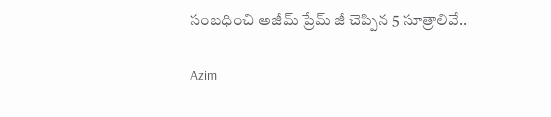సంబధించి అజీమ్ ప్రేమ్ జీ చెప్పిన 5 సూత్రాలివే..

Azim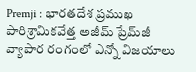Premji : భారతదేశ ప్రముఖ పారిశ్రామికవేత్త అజీమ్ ప్రేమ్‌జీ వ్యాపార రంగంలో ఎన్నో విజయాలు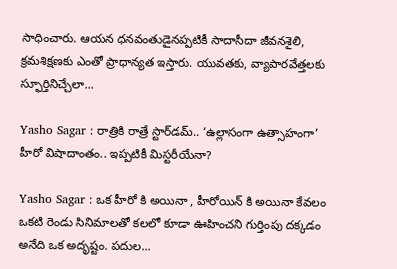సాధించారు. ఆయన ధనవంతుడైనప్పటికీ సాదాసీదా జీవనశైలి, క్రమశిక్షణకు ఎంతో ప్రాధాన్యత ఇస్తారు. యువతకు, వ్యాపారవేత్తలకు స్ఫూర్తినిచ్చేలా...

Yasho Sagar : రాత్రికి రాత్రే స్టార్‌డమ్.. ‘ఉల్లాసంగా ఉత్సాహంగా’ హీరో విషాదాంతం.. ఇప్పటికీ మిస్టరీయేనా?

Yasho Sagar : ఒక హీరో కి అయినా , హీరోయిన్ కి అయినా కేవలం ఒకటి రెండు సినిమాలతో కలలో కూడా ఊహించని గుర్తింపు దక్కడం అనేది ఒక అదృష్టం. పదుల...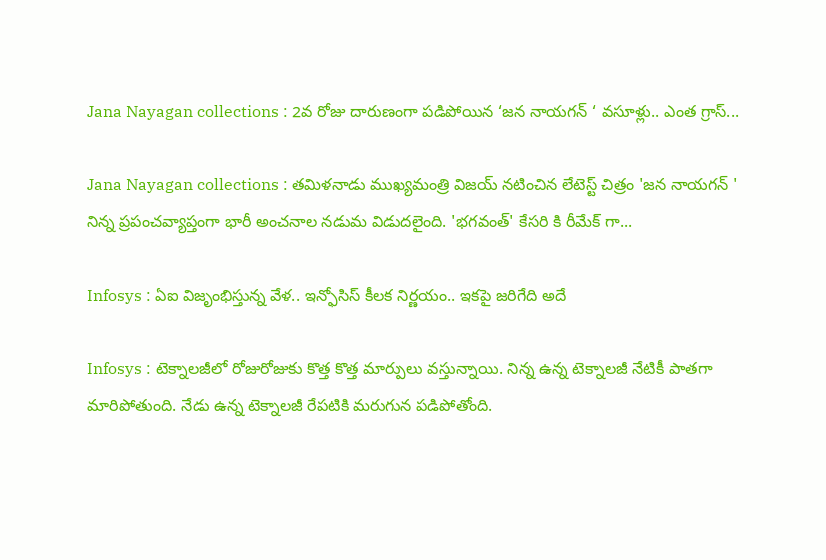Jana Nayagan collections : 2వ రోజు దారుణంగా పడిపోయిన ‘జన నాయగన్ ‘ వసూళ్లు.. ఎంత గ్రాస్...

Jana Nayagan collections : తమిళనాడు ముఖ్యమంత్రి విజయ్ నటించిన లేటెస్ట్ చిత్రం 'జన నాయగన్ ' నిన్న ప్రపంచవ్యాప్తంగా భారీ అంచనాల నడుమ విడుదలైంది. 'భగవంత్' కేసరి కి రీమేక్ గా...

Infosys : ఏఐ విజృంభిస్తున్న వేళ.. ఇన్ఫోసిస్ కీలక నిర్ణయం.. ఇకపై జరిగేది అదే

Infosys : టెక్నాలజీలో రోజురోజుకు కొత్త కొత్త మార్పులు వస్తున్నాయి. నిన్న ఉన్న టెక్నాలజీ నేటికీ పాతగా మారిపోతుంది. నేడు ఉన్న టెక్నాలజీ రేపటికి మరుగున పడిపోతోంది.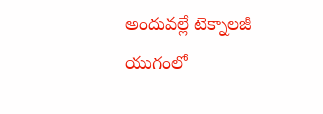అందువల్లే టెక్నాలజీ యుగంలో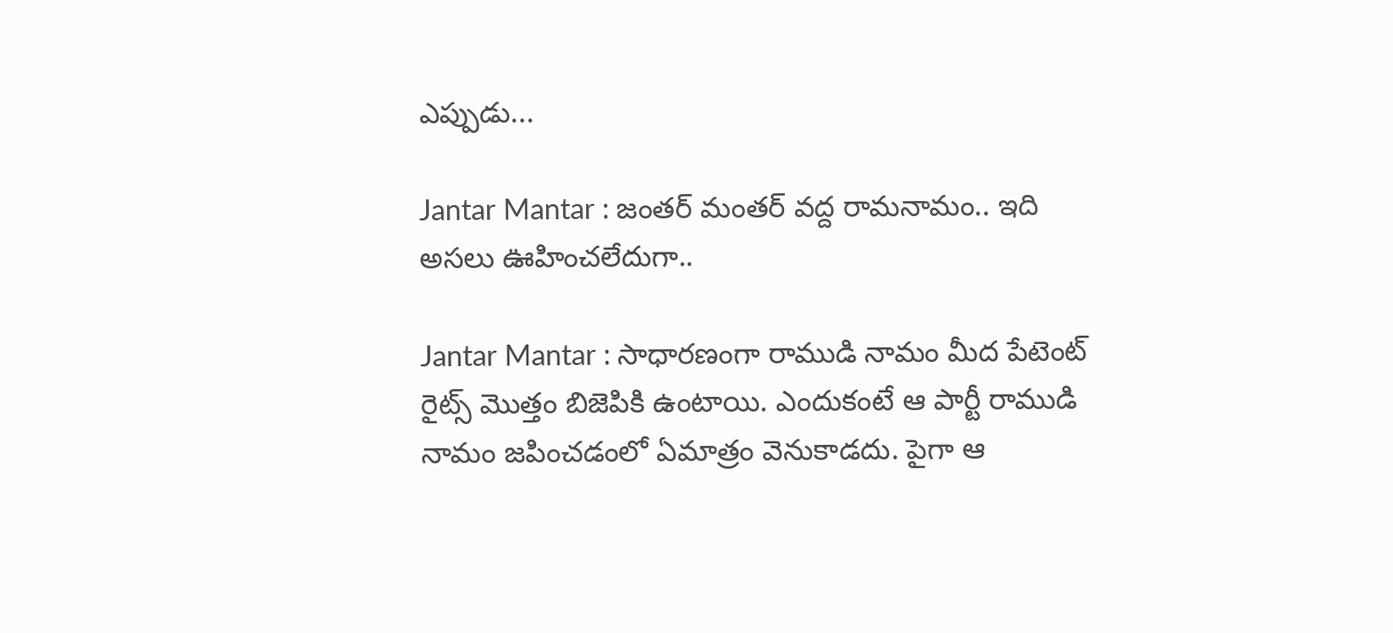ఎప్పుడు...

Jantar Mantar : జంతర్ మంతర్ వద్ద రామనామం.. ఇది అసలు ఊహించలేదుగా..

Jantar Mantar : సాధారణంగా రాముడి నామం మీద పేటెంట్ రైట్స్ మొత్తం బిజెపికి ఉంటాయి. ఎందుకంటే ఆ పార్టీ రాముడి నామం జపించడంలో ఏమాత్రం వెనుకాడదు. పైగా ఆ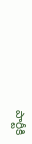పార్టీకి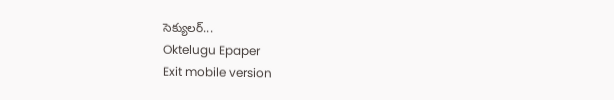సెక్యులర్...
Oktelugu Epaper
Exit mobile version